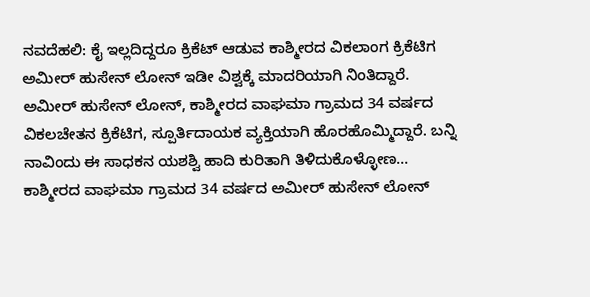ನವದೆಹಲಿ: ಕೈ ಇಲ್ಲದಿದ್ದರೂ ಕ್ರಿಕೆಟ್ ಆಡುವ ಕಾಶ್ಮೀರದ ವಿಕಲಾಂಗ ಕ್ರಿಕೆಟಿಗ ಅಮೀರ್ ಹುಸೇನ್ ಲೋನ್ ಇಡೀ ವಿಶ್ವಕ್ಕೆ ಮಾದರಿಯಾಗಿ ನಿಂತಿದ್ದಾರೆ. ಅಮೀರ್ ಹುಸೇನ್ ಲೋನ್, ಕಾಶ್ಮೀರದ ವಾಘಮಾ ಗ್ರಾಮದ 34 ವರ್ಷದ ವಿಕಲಚೇತನ ಕ್ರಿಕೆಟಿಗ, ಸ್ಪೂರ್ತಿದಾಯಕ ವ್ಯಕ್ತಿಯಾಗಿ ಹೊರಹೊಮ್ಮಿದ್ದಾರೆ. ಬನ್ನಿ ನಾವಿಂದು ಈ ಸಾಧಕನ ಯಶಶ್ವಿ ಹಾದಿ ಕುರಿತಾಗಿ ತಿಳಿದುಕೊಳ್ಳೋಣ…
ಕಾಶ್ಮೀರದ ವಾಘಮಾ ಗ್ರಾಮದ 34 ವರ್ಷದ ಅಮೀರ್ ಹುಸೇನ್ ಲೋನ್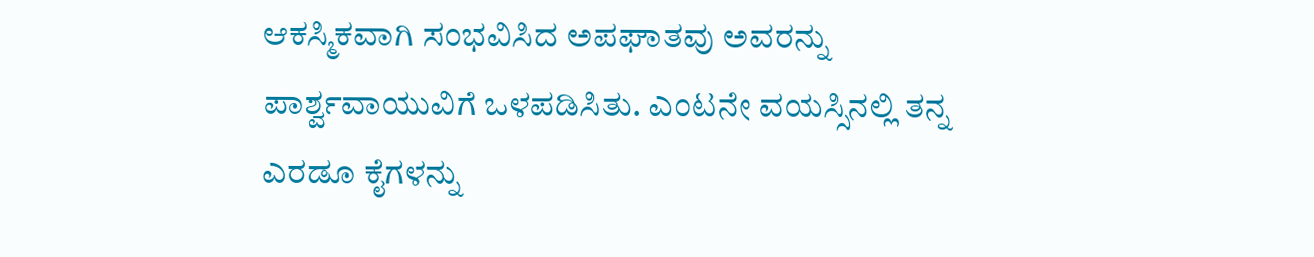ಆಕಸ್ಮಿಕವಾಗಿ ಸಂಭವಿಸಿದ ಅಪಘಾತವು ಅವರನ್ನು ಪಾರ್ಶ್ವವಾಯುವಿಗೆ ಒಳಪಡಿಸಿತು. ಎಂಟನೇ ವಯಸ್ಸಿನಲ್ಲಿ ತನ್ನ ಎರಡೂ ಕೈಗಳನ್ನು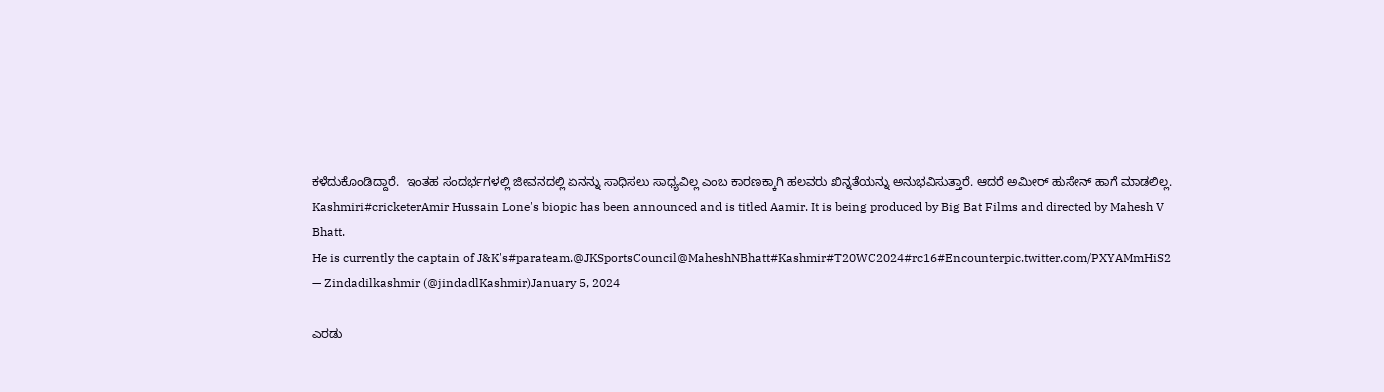ಕಳೆದುಕೊಂಡಿದ್ದಾರೆ.  ಇಂತಹ ಸಂದರ್ಭಗಳಲ್ಲಿ ಜೀವನದಲ್ಲಿ ಏನನ್ನು ಸಾಧಿಸಲು ಸಾಧ್ಯವಿಲ್ಲ ಎಂಬ ಕಾರಣಕ್ಕಾಗಿ ಹಲವರು ಖಿನ್ನತೆಯನ್ನು ಅನುಭವಿಸುತ್ತಾರೆ. ಆದರೆ ಅಮೀರ್ ಹುಸೇನ್ ಹಾಗೆ ಮಾಡಲಿಲ್ಲ.
Kashmiri#cricketerAmir Hussain Lone's biopic has been announced and is titled Aamir. It is being produced by Big Bat Films and directed by Mahesh V Bhatt.
He is currently the captain of J&K's#parateam.@JKSportsCouncil@MaheshNBhatt#Kashmir#T20WC2024#rc16#Encounterpic.twitter.com/PXYAMmHiS2
— Zindadilkashmir (@jindadlKashmir)January 5, 2024

ಎರಡು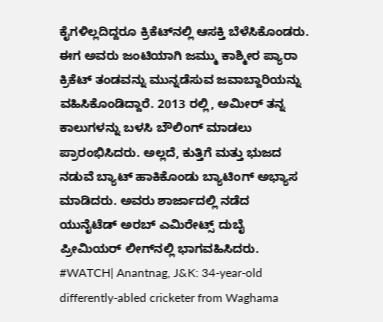ಕೈಗಳಿಲ್ಲದಿದ್ದರೂ ಕ್ರಿಕೆಟ್‌ನಲ್ಲಿ ಆಸಕ್ತಿ ಬೆಳೆಸಿಕೊಂಡರು. ಈಗ ಅವರು ಜಂಟಿಯಾಗಿ ಜಮ್ಮು ಕಾಶ್ಮೀರ ಪ್ಯಾರಾ ಕ್ರಿಕೆಟ್ ತಂಡವನ್ನು ಮುನ್ನಡೆಸುವ ಜವಾಬ್ದಾರಿಯನ್ನು ವಹಿಸಿಕೊಂಡಿದ್ದಾರೆ. 2013 ರಲ್ಲಿ, ಅಮೀರ್ ತನ್ನ ಕಾಲುಗಳನ್ನು ಬಳಸಿ ಬೌಲಿಂಗ್ ಮಾಡಲು ಪ್ರಾರಂಭಿಸಿದರು. ಅಲ್ಲದೆ, ಕುತ್ತಿಗೆ ಮತ್ತು ಭುಜದ ನಡುವೆ ಬ್ಯಾಟ್ ಹಾಕಿಕೊಂಡು ಬ್ಯಾಟಿಂಗ್ ಅಭ್ಯಾಸ ಮಾಡಿದರು. ಅವರು ಶಾರ್ಜಾದಲ್ಲಿ ನಡೆದ ಯುನೈಟೆಡ್ ಅರಬ್ ಎಮಿರೇಟ್ಸ್ ದುಬೈ ಪ್ರೀಮಿಯರ್ ಲೀಗ್‌ನಲ್ಲಿ ಭಾಗವಹಿಸಿದರು.
#WATCH| Anantnag, J&K: 34-year-old differently-abled cricketer from Waghama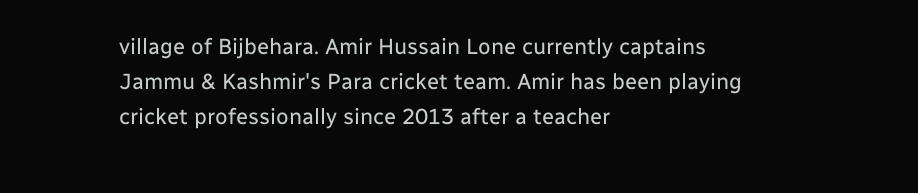village of Bijbehara. Amir Hussain Lone currently captains Jammu & Kashmir's Para cricket team. Amir has been playing cricket professionally since 2013 after a teacher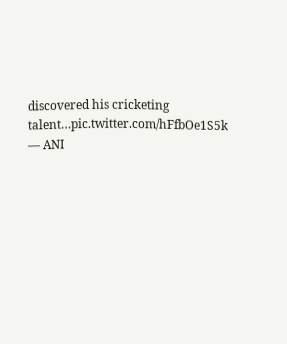discovered his cricketing talent…pic.twitter.com/hFfbOe1S5k
— ANI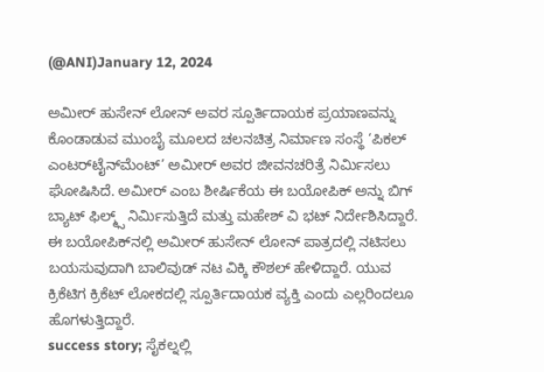(@ANI)January 12, 2024

ಅಮೀರ್ ಹುಸೇನ್ ಲೋನ್ ಅವರ ಸ್ಪೂರ್ತಿದಾಯಕ ಪ್ರಯಾಣವನ್ನು ಕೊಂಡಾಡುವ ಮುಂಬೈ ಮೂಲದ ಚಲನಚಿತ್ರ ನಿರ್ಮಾಣ ಸಂಸ್ಥೆ ‘ಪಿಕಲ್ ಎಂಟರ್‌ಟೈನ್‌ಮೆಂಟ್’ ಅಮೀರ್ ಅವರ ಜೀವನಚರಿತ್ರೆ ನಿರ್ಮಿಸಲು ಘೋಷಿಸಿದೆ. ಅಮೀರ್ ಎಂಬ ಶೀರ್ಷಿಕೆಯ ಈ ಬಯೋಪಿಕ್ ಅನ್ನು ಬಿಗ್ ಬ್ಯಾಟ್ ಫಿಲ್ಮ್ಸ್ ನಿರ್ಮಿಸುತ್ತಿದೆ ಮತ್ತು ಮಹೇಶ್ ವಿ ಭಟ್ ನಿರ್ದೇಶಿಸಿದ್ದಾರೆ. ಈ ಬಯೋಪಿಕ್‌ನಲ್ಲಿ ಅಮೀರ್ ಹುಸೇನ್ ಲೋನ್ ಪಾತ್ರದಲ್ಲಿ ನಟಿಸಲು ಬಯಸುವುದಾಗಿ ಬಾಲಿವುಡ್ ನಟ ವಿಕ್ಕಿ ಕೌಶಲ್ ಹೇಳಿದ್ದಾರೆ. ಯುವ ಕ್ರಿಕೆಟಿಗ ಕ್ರಿಕೆಟ್ ಲೋಕದಲ್ಲಿ ಸ್ಪೂರ್ತಿದಾಯಕ ವ್ಯಕ್ತಿ ಎಂದು ಎಲ್ಲರಿಂದಲೂ ಹೊಗಳುತ್ತಿದ್ದಾರೆ.
success story; ಸೈಕಲ್ನಲ್ಲಿ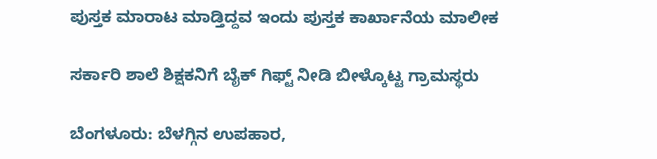ಪುಸ್ತಕ ಮಾರಾಟ ಮಾಡ್ತಿದ್ದವ ಇಂದು ಪುಸ್ತಕ ಕಾರ್ಖಾನೆಯ ಮಾಲೀಕ

ಸರ್ಕಾರಿ ಶಾಲೆ ಶಿಕ್ಷಕನಿಗೆ ಬೈಕ್ ಗಿಫ್ಟ್ ನೀಡಿ ಬೀಳ್ಕೊಟ್ಟ ಗ್ರಾಮಸ್ಥರು

ಬೆಂಗಳೂರು: ಬೆಳಗ್ಗಿನ ಉಪಹಾರ,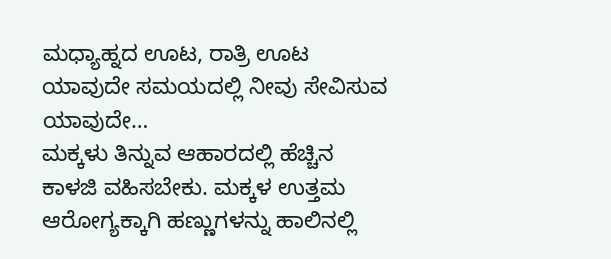ಮಧ್ಯಾಹ್ನದ ಊಟ, ರಾತ್ರಿ ಊಟ ಯಾವುದೇ ಸಮಯದಲ್ಲಿ ನೀವು ಸೇವಿಸುವ ಯಾವುದೇ…
ಮಕ್ಕಳು ತಿನ್ನುವ ಆಹಾರದಲ್ಲಿ ಹೆಚ್ಚಿನ ಕಾಳಜಿ ವಹಿಸಬೇಕು. ಮಕ್ಕಳ ಉತ್ತಮ ಆರೋಗ್ಯಕ್ಕಾಗಿ ಹಣ್ಣುಗಳನ್ನು ಹಾಲಿನಲ್ಲಿ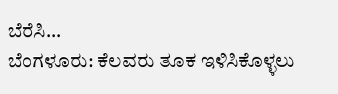ಬೆರೆಸಿ…
ಬೆಂಗಳೂರು: ಕೆಲವರು ತೂಕ ಇಳಿಸಿಕೊಳ್ಳಲು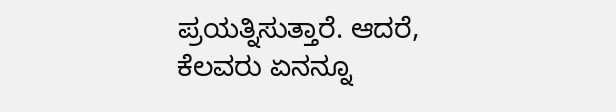ಪ್ರಯತ್ನಿಸುತ್ತಾರೆ. ಆದರೆ, ಕೆಲವರು ಏನನ್ನೂ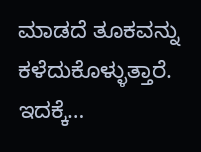ಮಾಡದೆ ತೂಕವನ್ನು ಕಳೆದುಕೊಳ್ಳುತ್ತಾರೆ. ಇದಕ್ಕೆ…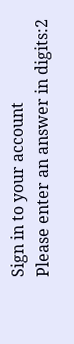Sign in to your account
Please enter an answer in digits:2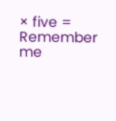× five =
Remember me